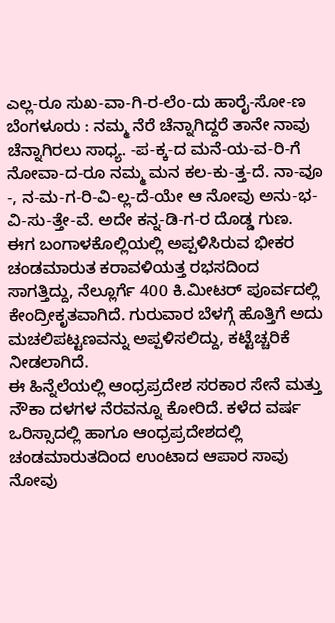ಎಲ್ಲ-ರೂ ಸುಖ-ವಾ-ಗಿ-ರ-ಲೆಂ-ದು ಹಾರೈ-ಸೋ-ಣ
ಬೆಂಗಳೂರು : ನಮ್ಮ ನೆರೆ ಚೆನ್ನಾಗಿದ್ದರೆ ತಾನೇ ನಾವು ಚೆನ್ನಾಗಿರಲು ಸಾಧ್ಯ. -ಪ-ಕ್ಕ-ದ ಮನೆ-ಯ-ವ-ರಿ-ಗೆ ನೋವಾ-ದ-ರೂ ನಮ್ಮ ಮನ ಕಲ-ಕು-ತ್ತ-ದೆ. ನಾ-ವೂ -, ನ-ಮ-ಗ-ರಿ-ವಿ-ಲ್ಲ-ದೆ-ಯೇ ಆ ನೋವು ಅನು-ಭ-ವಿ-ಸು-ತ್ತೇ-ವೆ. ಅದೇ ಕನ್ನ-ಡಿ-ಗ-ರ ದೊಡ್ಡ ಗುಣ. ಈಗ ಬಂಗಾಳಕೊಲ್ಲಿಯಲ್ಲಿ ಅಪ್ಪಳಿಸಿರುವ ಭೀಕರ ಚಂಡಮಾರುತ ಕರಾವಳಿಯತ್ತ ರಭಸದಿಂದ ಸಾಗತ್ತಿದ್ದು, ನೆಲ್ಲೂರ್ಗೆ 400 ಕಿ.ಮೀಟರ್ ಪೂರ್ವದಲ್ಲಿ ಕೇಂದ್ರೀಕೃತವಾಗಿದೆ. ಗುರುವಾರ ಬೆಳಗ್ಗೆ ಹೊತ್ತಿಗೆ ಅದು ಮಚಲಿಪಟ್ಟಣವನ್ನು ಅಪ್ಪಳಿಸಲಿದ್ದು, ಕಟ್ಟೆಚ್ಚರಿಕೆ ನೀಡಲಾಗಿದೆ.
ಈ ಹಿನ್ನೆಲೆಯಲ್ಲಿ ಆಂಧ್ರಪ್ರದೇಶ ಸರಕಾರ ಸೇನೆ ಮತ್ತು ನೌಕಾ ದಳಗಳ ನೆರವನ್ನೂ ಕೋರಿದೆ. ಕಳೆದ ವರ್ಷ ಒರಿಸ್ಸಾದಲ್ಲಿ ಹಾಗೂ ಆಂಧ್ರಪ್ರದೇಶದಲ್ಲಿ ಚಂಡಮಾರುತದಿಂದ ಉಂಟಾದ ಆಪಾರ ಸಾವು ನೋವು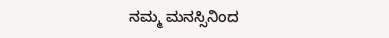ನಮ್ಮ ಮನಸ್ಸಿನಿಂದ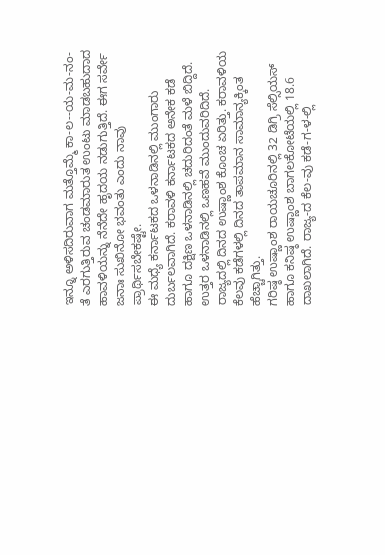ಇನ್ನೂ ಅಳಿಸದಿರುವಾಗ ಮತ್ತೊಮ್ಮೆ ಕಾ-ಲ--ಯ-ಮ-ನಂ-ತೆ ಎರಗುತ್ತಿರುವ ಚಂಡಮಾರುತ ಉಂಟು ಮಾಡಬಹುದಾದ ಹಾವಳಿಯನ್ನು ನೆನೆದೇ ಹೃದಯ ನಡುಗುತ್ತಿದೆ. ಈಗ ಸರ್ವೇ ಜನಾಃ ಸುಖಿನೋ ಭವಂತು ಎಂದು ನಾವು ಪ್ರಾರ್ಥಿಸಬೇಕಷ್ಟೇ.
ಈ ಮಧ್ಯೆ ಕರ್ನಾಟಕದ ಒಳನಾಡಿನಲ್ಲಿ ಮುಂಗಾರು ದುರ್ಬಲವಾಗಿದೆ. ಕರಾವಳಿ ಕರ್ನಾಟಕದ ಅನೇಕ ಕಡೆ ಹಾಗೂ ದಕ್ಷಿಣ ಒಳನಾಡಿನಲ್ಲಿ ಚದುರಿದಂತೆ ಮಳೆ ಬಿದ್ದಿದೆ. ಉತ್ತರ ಒಳನಾಡಿನಲ್ಲಿ ಒಣಹವೆ ಮುಂದುವರಿದಿದೆ. ರಾಜ್ಯದಲ್ಲಿ ದಿನದ ಉಷ್ಣಾಂಶ ಕೊಂಚ ಏರಿತ್ತು. ಕರಾವಳಿಯ ಕೆಲವು ಕಡೆಗಳಲ್ಲಿ ದಿನದ ತಾಪಮಾನ ಸಾಮಾನ್ಯಕ್ಕಿಂತ ಹೆಚ್ಚಾಗಿತ್ತು.
ಗರಿಷ್ಠ ಉಷ್ಣಾಂಶ ರಾಯಚೂರಿನಲ್ಲಿ 32 ಡಿಗ್ರಿ ಸೆಲ್ಸಿಯಸ್ ಹಾಗೂ ಕನಿಷ್ಠ ಉಷ್ಣಾಂಶ ಬಾಗಲಕೋಟೆಯಲ್ಲಿ 18.6 ದಾಖಲಾಗಿದೆ. ರಾಜ್ಯ-ದ ಕೆಲ-ವು ಕಡೆ-ಗ-ಳ-ಲ್ಲಿ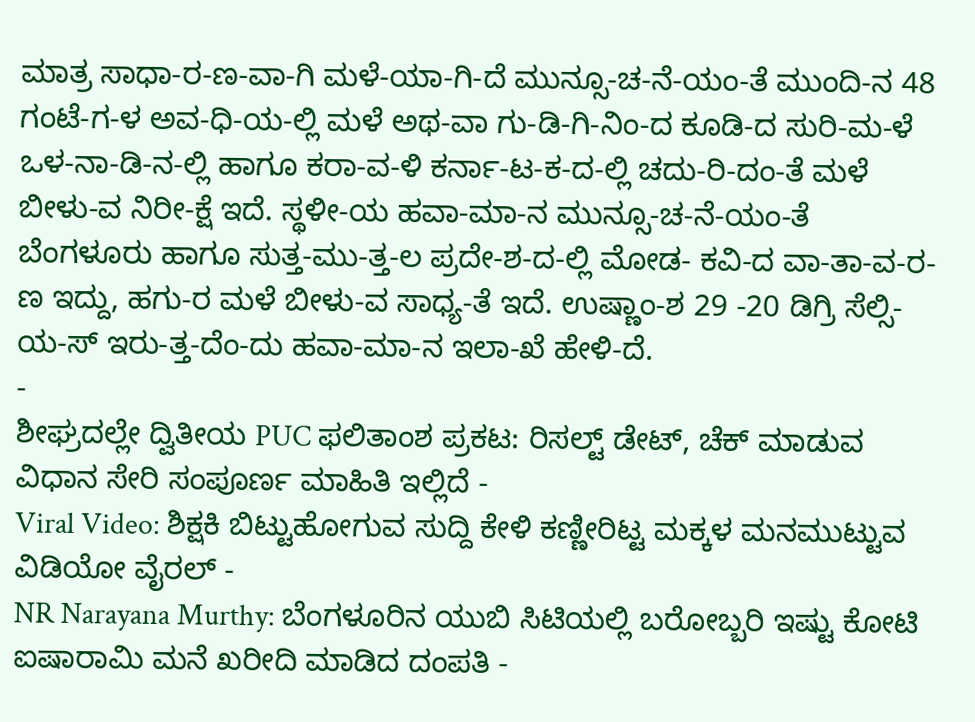ಮಾತ್ರ ಸಾಧಾ-ರ-ಣ-ವಾ-ಗಿ ಮಳೆ-ಯಾ-ಗಿ-ದೆ ಮುನ್ಸೂ-ಚ-ನೆ-ಯಂ-ತೆ ಮುಂದಿ-ನ 48 ಗಂಟೆ-ಗ-ಳ ಅವ-ಧಿ-ಯ-ಲ್ಲಿ ಮಳೆ ಅಥ-ವಾ ಗು-ಡಿ-ಗಿ-ನಿಂ-ದ ಕೂಡಿ-ದ ಸುರಿ-ಮ-ಳೆ ಒಳ-ನಾ-ಡಿ-ನ-ಲ್ಲಿ ಹಾಗೂ ಕರಾ-ವ-ಳಿ ಕರ್ನಾ-ಟ-ಕ-ದ-ಲ್ಲಿ ಚದು-ರಿ-ದಂ-ತೆ ಮಳೆ ಬೀಳು-ವ ನಿರೀ-ಕ್ಷೆ ಇದೆ. ಸ್ಥಳೀ-ಯ ಹವಾ-ಮಾ-ನ ಮುನ್ಸೂ-ಚ-ನೆ-ಯಂ-ತೆ ಬೆಂಗಳೂರು ಹಾಗೂ ಸುತ್ತ-ಮು-ತ್ತ-ಲ ಪ್ರದೇ-ಶ-ದ-ಲ್ಲಿ ಮೋಡ- ಕವಿ-ದ ವಾ-ತಾ-ವ-ರ-ಣ ಇದ್ದು, ಹಗು-ರ ಮಳೆ ಬೀಳು-ವ ಸಾಧ್ಯ-ತೆ ಇದೆ. ಉಷ್ಣಾಂ-ಶ 29 -20 ಡಿಗ್ರಿ ಸೆಲ್ಸಿ-ಯ-ಸ್ ಇರು-ತ್ತ-ದೆಂ-ದು ಹವಾ-ಮಾ-ನ ಇಲಾ-ಖೆ ಹೇಳಿ-ದೆ.
-
ಶೀಘ್ರದಲ್ಲೇ ದ್ವಿತೀಯ PUC ಫಲಿತಾಂಶ ಪ್ರಕಟ: ರಿಸಲ್ಟ್ ಡೇಟ್, ಚೆಕ್ ಮಾಡುವ ವಿಧಾನ ಸೇರಿ ಸಂಪೂರ್ಣ ಮಾಹಿತಿ ಇಲ್ಲಿದೆ -
Viral Video: ಶಿಕ್ಷಕಿ ಬಿಟ್ಟುಹೋಗುವ ಸುದ್ದಿ ಕೇಳಿ ಕಣ್ಣೀರಿಟ್ಟ ಮಕ್ಕಳ ಮನಮುಟ್ಟುವ ವಿಡಿಯೋ ವೈರಲ್ -
NR Narayana Murthy: ಬೆಂಗಳೂರಿನ ಯುಬಿ ಸಿಟಿಯಲ್ಲಿ ಬರೋಬ್ಬರಿ ಇಷ್ಟು ಕೋಟಿ ಐಷಾರಾಮಿ ಮನೆ ಖರೀದಿ ಮಾಡಿದ ದಂಪತಿ -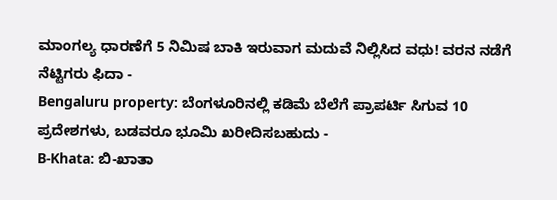ಮಾಂಗಲ್ಯ ಧಾರಣೆಗೆ 5 ನಿಮಿಷ ಬಾಕಿ ಇರುವಾಗ ಮದುವೆ ನಿಲ್ಲಿಸಿದ ವಧು! ವರನ ನಡೆಗೆ ನೆಟ್ಟಿಗರು ಫಿದಾ -
Bengaluru property: ಬೆಂಗಳೂರಿನಲ್ಲಿ ಕಡಿಮೆ ಬೆಲೆಗೆ ಪ್ರಾಪರ್ಟಿ ಸಿಗುವ 10 ಪ್ರದೇಶಗಳು, ಬಡವರೂ ಭೂಮಿ ಖರೀದಿಸಬಹುದು -
B-Khata: ಬಿ-ಖಾತಾ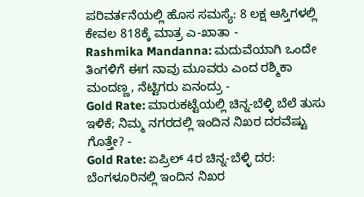ಪರಿವರ್ತನೆಯಲ್ಲಿ ಹೊಸ ಸಮಸ್ಯೆ: 8 ಲಕ್ಷ ಆಸ್ತಿಗಳಲ್ಲಿ ಕೇವಲ 818ಕ್ಕೆ ಮಾತ್ರ ಎ-ಖಾತಾ -
Rashmika Mandanna: ಮದುವೆಯಾಗಿ ಒಂದೇ ತಿಂಗಳಿಗೆ ಈಗ ನಾವು ಮೂವರು ಎಂದ ರಶ್ಮಿಕಾ ಮಂದಣ್ಣ, ನೆಟ್ಟಿಗರು ಏನಂದ್ರು -
Gold Rate: ಮಾರುಕಟ್ಟೆಯಲ್ಲಿ ಚಿನ್ನ-ಬೆಳ್ಳಿ ಬೆಲೆ ತುಸು ಇಳಿಕೆ; ನಿಮ್ಮ ನಗರದಲ್ಲಿ ಇಂದಿನ ನಿಖರ ದರವೆಷ್ಟು ಗೊತ್ತೇ? -
Gold Rate: ಏಪ್ರಿಲ್ 4ರ ಚಿನ್ನ-ಬೆಳ್ಳಿ ದರ: ಬೆಂಗಳೂರಿನಲ್ಲಿ ಇಂದಿನ ನಿಖರ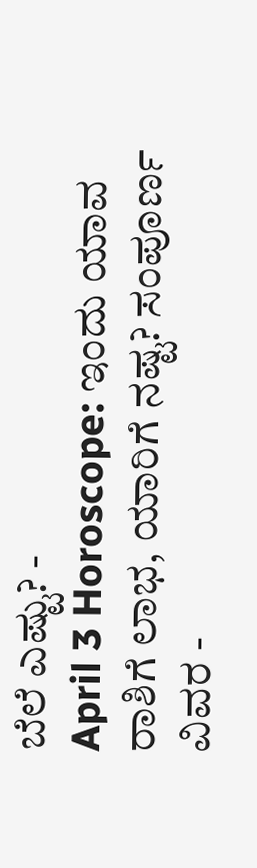ಬೆಲೆ ಎಷ್ಟು? -
April 3 Horoscope: ಇಂದು ಯಾವ ರಾಶಿಗೆ ಲಾಭ, ಯಾರಿಗೆ ನಷ್ಟ? ಸಂಪೂರ್ಣ ವಿವರ -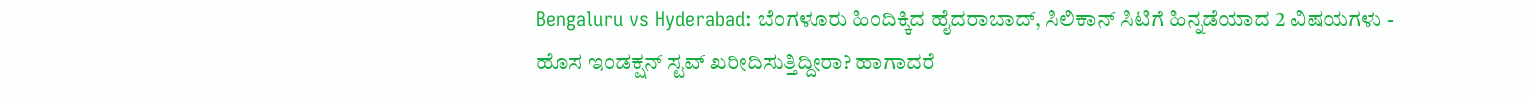Bengaluru vs Hyderabad: ಬೆಂಗಳೂರು ಹಿಂದಿಕ್ಕಿದ ಹೈದರಾಬಾದ್, ಸಿಲಿಕಾನ್ ಸಿಟಿಗೆ ಹಿನ್ನಡೆಯಾದ 2 ವಿಷಯಗಳು -
ಹೊಸ ಇಂಡಕ್ಷನ್ ಸ್ಟವ್ ಖರೀದಿಸುತ್ತಿದ್ದೀರಾ? ಹಾಗಾದರೆ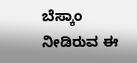ಬೆಸ್ಕಾಂ ನೀಡಿರುವ ಈ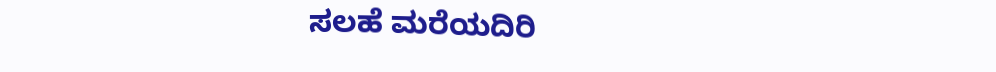ಸಲಹೆ ಮರೆಯದಿರಿ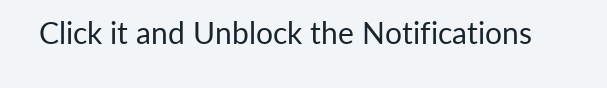Click it and Unblock the Notifications